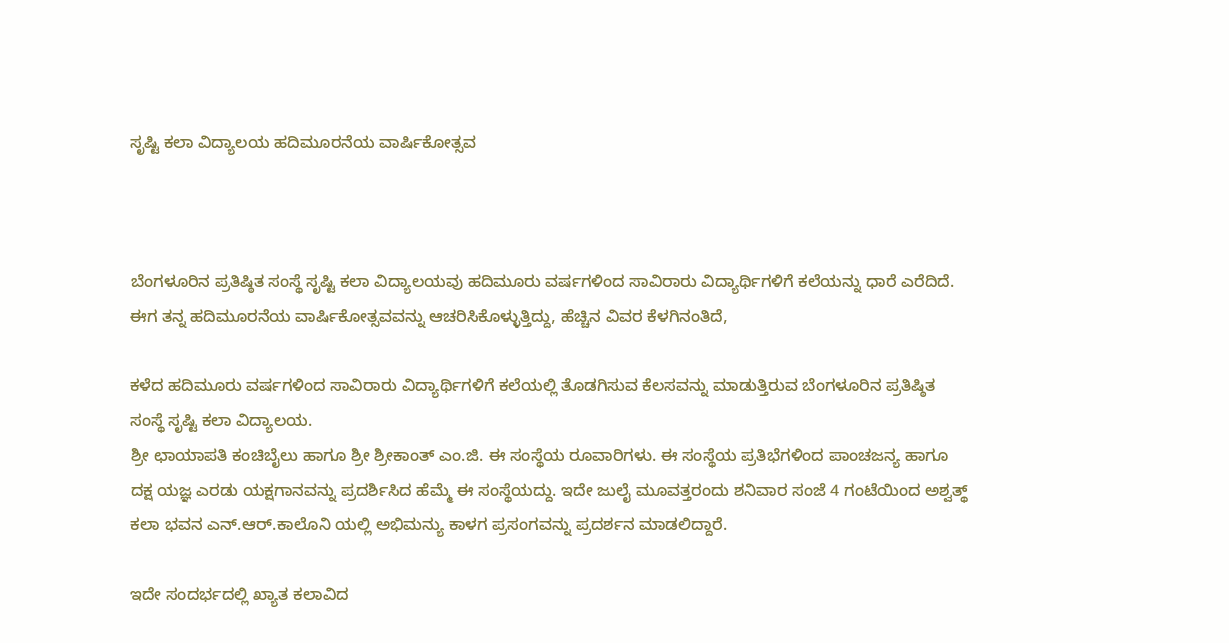ಸೃಷ್ಟಿ ಕಲಾ ವಿದ್ಯಾಲಯ ಹದಿಮೂರನೆಯ ವಾರ್ಷಿಕೋತ್ಸವ



ಬೆಂಗಳೂರಿನ ಪ್ರತಿಷ್ಠಿತ ಸಂಸ್ಥೆ ಸೃಷ್ಟಿ ಕಲಾ ವಿದ್ಯಾಲಯವು ಹದಿಮೂರು ವರ್ಷಗಳಿಂದ ಸಾವಿರಾರು ವಿದ್ಯಾರ್ಥಿಗಳಿಗೆ ಕಲೆಯನ್ನು ಧಾರೆ ಎರೆದಿದೆ. ಈಗ ತನ್ನ ಹದಿಮೂರನೆಯ ವಾರ್ಷಿಕೋತ್ಸವವನ್ನು ಆಚರಿಸಿಕೊಳ್ಳುತ್ತಿದ್ದು, ಹೆಚ್ಚಿನ ವಿವರ ಕೆಳಗಿನಂತಿದೆ,

ಕಳೆದ ಹದಿಮೂರು ವರ್ಷಗಳಿಂದ ಸಾವಿರಾರು ವಿದ್ಯಾರ್ಥಿಗಳಿಗೆ ಕಲೆಯಲ್ಲಿ ತೊಡಗಿಸುವ ಕೆಲಸವನ್ನು ಮಾಡುತ್ತಿರುವ ಬೆಂಗಳೂರಿನ ಪ್ರತಿಷ್ಠಿತ ಸಂಸ್ಥೆ ಸೃಷ್ಟಿ ಕಲಾ ವಿದ್ಯಾಲಯ.
ಶ್ರೀ ಛಾಯಾಪತಿ ಕಂಚಿಬೈಲು ಹಾಗೂ ಶ್ರೀ ಶ್ರೀಕಾಂತ್ ಎಂ.ಜಿ. ಈ ಸಂಸ್ಥೆಯ ರೂವಾರಿಗಳು. ಈ ಸಂಸ್ಥೆಯ ಪ್ರತಿಭೆಗಳಿಂದ ಪಾಂಚಜನ್ಯ ಹಾಗೂ ದಕ್ಷ ಯಜ್ಞ ಎರಡು ಯಕ್ಷಗಾನವನ್ನು ಪ್ರದರ್ಶಿಸಿದ ಹೆಮ್ಮೆ ಈ ಸಂಸ್ಥೆಯದ್ದು. ಇದೇ ಜುಲೈ ಮೂವತ್ತರಂದು ಶನಿವಾರ ಸಂಜೆ 4 ಗಂಟೆಯಿಂದ ಅಶ್ವತ್ಥ್ ಕಲಾ ಭವನ ಎನ್.ಆರ್.ಕಾಲೊನಿ ಯಲ್ಲಿ ಅಭಿಮನ್ಯು ಕಾಳಗ ಪ್ರಸಂಗವನ್ನು ಪ್ರದರ್ಶನ ಮಾಡಲಿದ್ದಾರೆ.

ಇದೇ ಸಂದರ್ಭದಲ್ಲಿ ಖ್ಯಾತ ಕಲಾವಿದ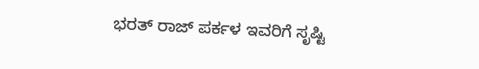ಭರತ್ ರಾಜ್ ಪರ್ಕಳ ಇವರಿಗೆ ಸೃಷ್ಟಿ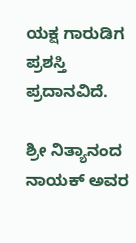ಯಕ್ಷ ಗಾರುಡಿಗ ಪ್ರಶಸ್ತಿ ಪ್ರದಾನವಿದೆ.

ಶ್ರೀ ನಿತ್ಯಾನಂದ ನಾಯಕ್ ಅವರ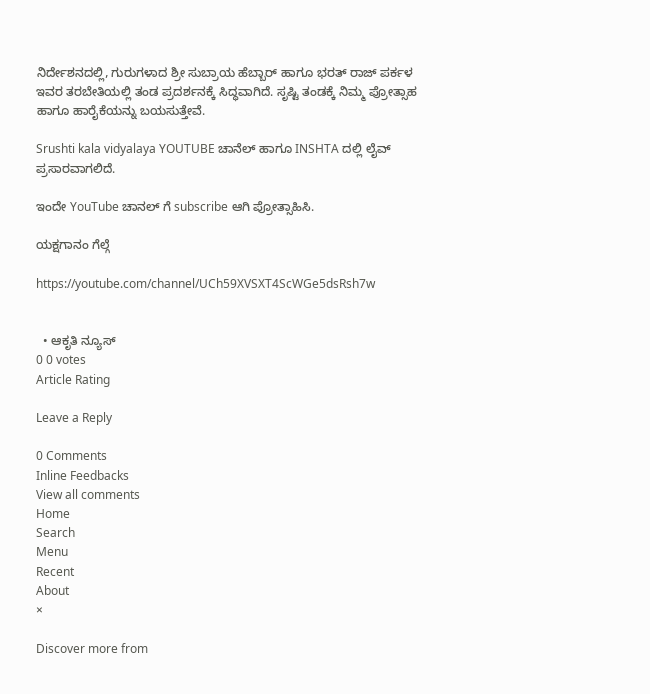ನಿರ್ದೇಶನದಲ್ಲಿ, ಗುರುಗಳಾದ ಶ್ರೀ ಸುಬ್ರಾಯ ಹೆಬ್ಬಾರ್ ಹಾಗೂ ಭರತ್ ರಾಜ್ ಪರ್ಕಳ ಇವರ ತರಬೇತಿಯಲ್ಲಿ ತಂಡ ಪ್ರದರ್ಶನಕ್ಕೆ ಸಿದ್ಧವಾಗಿದೆ. ಸೃಷ್ಟಿ ತಂಡಕ್ಕೆ ನಿಮ್ಮ ಪ್ರೋತ್ಸಾಹ ಹಾಗೂ ಹಾರೈಕೆಯನ್ನು ಬಯಸುತ್ತೇವೆ.

Srushti kala vidyalaya YOUTUBE ಚಾನೆಲ್ ಹಾಗೂ INSHTA ದಲ್ಲಿ ಲೈವ್ ಪ್ರಸಾರವಾಗಲಿದೆ.

ಇಂದೇ YouTube ಚಾನಲ್ ಗೆ subscribe ಆಗಿ ಪ್ರೋತ್ಸಾಹಿಸಿ.

ಯಕ್ಷಗಾನಂ ಗೆಲ್ಗೆ

https://youtube.com/channel/UCh59XVSXT4ScWGe5dsRsh7w


  • ಆಕೃತಿ ನ್ಯೂಸ್
0 0 votes
Article Rating

Leave a Reply

0 Comments
Inline Feedbacks
View all comments
Home
Search
Menu
Recent
About
×

Discover more from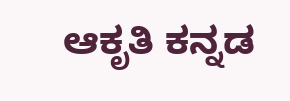ಆಕೃತಿ ಕನ್ನಡ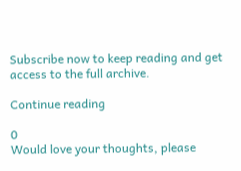Subscribe now to keep reading and get access to the full archive.

Continue reading

0
Would love your thoughts, please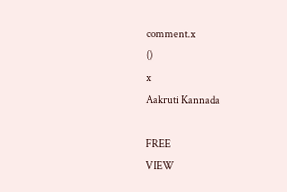comment.x
()
x
Aakruti Kannada

FREE
VIEW